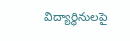విద్యార్థినులపై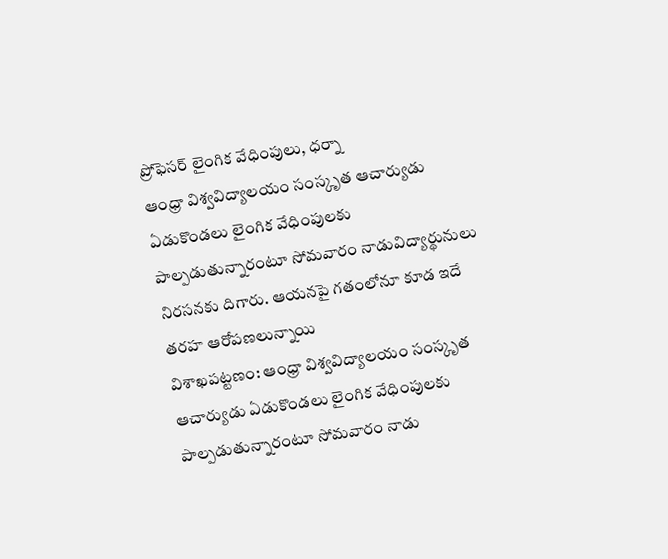ప్రోఫెసర్ లైంగిక వేధింపులు, ధర్నా
ఆంధ్రా విశ్వవిద్యాలయం సంస్కృత ఆచార్యుడు ఏడుకొండలు లైంగిక వేధింపులకు పాల్పడుతున్నారంటూ సోమవారం నాడువిద్యార్థునులు నిరసనకు దిగారు. ఆయనపై గతంలోనూ కూడ ఇదే తరహ ఆరోపణలున్నాయి
విశాఖపట్టణం: ఆంధ్రా విశ్వవిద్యాలయం సంస్కృత ఆచార్యుడు ఏడుకొండలు లైంగిక వేధింపులకు పాల్పడుతున్నారంటూ సోమవారం నాడు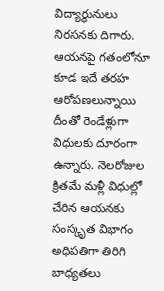విద్యార్థునులు నిరసనకు దిగారు. ఆయనపై గతంలోనూ కూడ ఇదే తరహ ఆరోపణలున్నాయి
దీంతో రెండేళ్లుగా విధులకు దూరంగా ఉన్నారు. నెలరోజుల క్రితమే మళ్లీ విధుల్లో చేరిన ఆయనకు సంస్కృత విభాగం అధిపతిగా తిరిగి బాధ్యతలు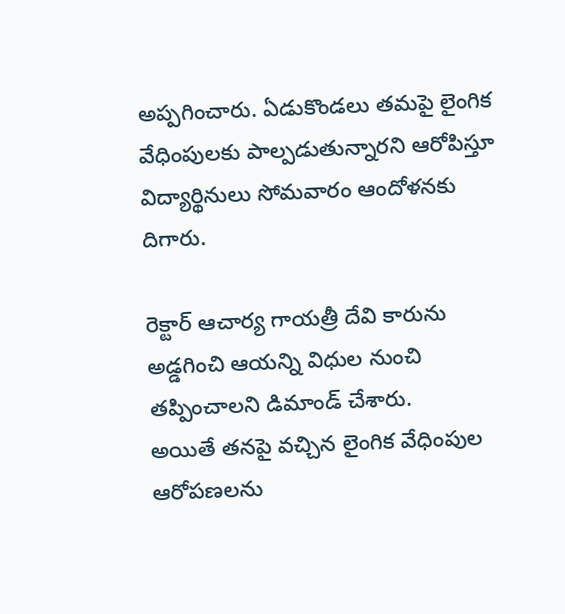అప్పగించారు. ఏడుకొండలు తమపై లైంగిక వేధింపులకు పాల్పడుతున్నారని ఆరోపిస్తూ విద్యార్థినులు సోమవారం ఆందోళనకు దిగారు.

రెక్టార్ ఆచార్య గాయత్రీ దేవి కారును అడ్డగించి ఆయన్ని విధుల నుంచి తప్పించాలని డిమాండ్ చేశారు.
అయితే తనపై వచ్చిన లైంగిక వేధింపుల ఆరోపణలను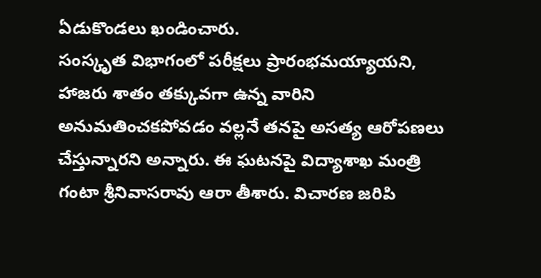ఏడుకొండలు ఖండించారు.
సంస్కృత విభాగంలో పరీక్షలు ప్రారంభమయ్యాయని, హాజరు శాతం తక్కువగా ఉన్న వారిని అనుమతించకపోవడం వల్లనే తనపై అసత్య ఆరోపణలు చేస్తున్నారని అన్నారు. ఈ ఘటనపై విద్యాశాఖ మంత్రి గంటా శ్రీనివాసరావు ఆరా తీశారు. విచారణ జరిపి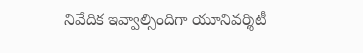నివేదిక ఇవ్వాల్సిందిగా యూనివర్శిటీ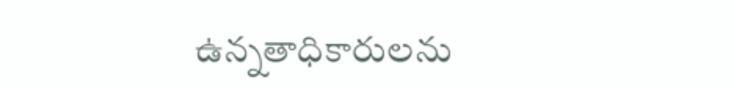ఉన్నతాధికారులను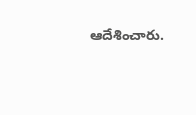ఆదేశించారు.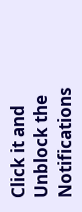Click it and Unblock the Notifications